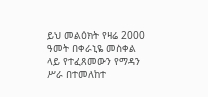ይህ መልዕክት የዛሬ 2000 ዓመት በቀራኒዬ መስቀል ላይ የተፈጸመውን የማዳን ሥራ በተመለከተ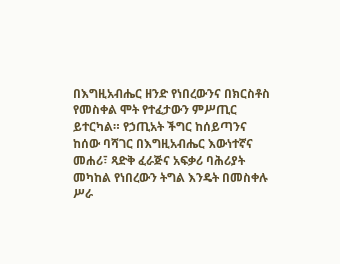በእግዚአብሔር ዘንድ የነበረውንና በክርስቶስ የመስቀል ሞት የተፈታውን ምሥጢር ይተርካል። የኃጢአት ችግር ከሰይጣንና ከሰው ባሻገር በእግዚአብሔር እውነተኛና መሐሪ፣ ጻድቅ ፈራጅና አፍቃሪ ባሕሪያት መካከል የነበረውን ትግል እንዴት በመስቀሉ ሥራ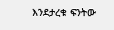እንደታረቁ ፍንትው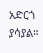አድርጎ ያሳያል።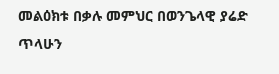መልዕክቱ በቃሉ መምህር በወንጌላዊ ያሬድ ጥላሁን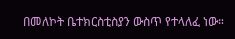በመለኮት ቤተክርስቲስያን ውስጥ የተላለፈ ነው።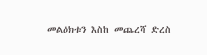መልዕክቱን እስከ መጨረሻ ድረስ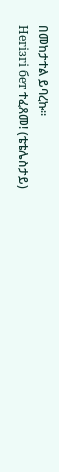በመከታተል ይባረኩ።
Негізгі бет ተፈጸመ! (ቴቴሌስታይ)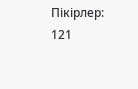Пікірлер: 121